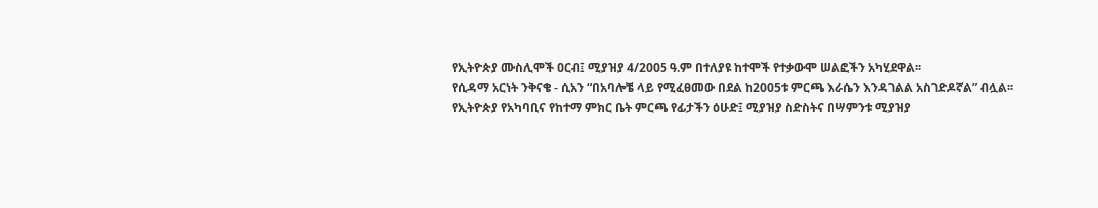የኢትዮጵያ ሙስሊሞች ዐርብ፤ ሚያዝያ 4/2005 ዓ.ም በተለያዩ ከተሞች የተቃውሞ ሠልፎችን አካሂደዋል፡፡
የሲዳማ አርነት ንቅናቄ - ሲአን “በአባሎቼ ላይ የሚፈፀመው በደል ከ2005ቱ ምርጫ እራሴን እንዳገልል አስገድዶኛል” ብሏል፡፡
የኢትዮጵያ የአካባቢና የከተማ ምክር ቤት ምርጫ የፊታችን ዕሁድ፤ ሚያዝያ ስድስትና በሣምንቱ ሚያዝያ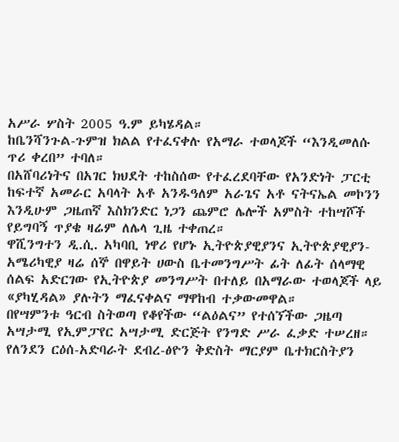አሥራ ሦስት 2005 ዓ.ም ይካሄዳል።
ከቤንሻንጉል-ጉምዝ ክልል የተፈናቀሉ የአማራ ተወላጆች “እንዲመለሱ ጥሪ ቀረበ” ተባለ።
በአሸባሪነትና በአገር ክህደት ተከስሰው የተፈረደባቸው የአንድነት ፓርቲ ከፍተኛ አመራር አባላት አቶ አንዱዓለም አራጌና አቶ ናትናኤል መኮንን እንዲሁም ጋዜጠኛ እስክንድር ነጋን ጨምሮ ሌሎች አምስት ተከሣሾች የይግባኝ ጥያቄ ዛሬም ለሌላ ጊዜ ተቀጠረ።
ዋሺንግተን ዲ.ሲ. አካባቢ ነዋሪ የሆኑ ኢትዮጵያዊያንና ኢትዮጵያዊያን-አሜሪካዊያ ዛሬ ሰኞ በዋይት ሀውስ ቤተመንግሥት ፊት ለፊት ሰላማዊ ሰልፍ አድርገው የኢትዮጵያ መንግሥት በተለይ በአማራው ተወላጆች ላይ «ያካሂዳል» ያሉትን ማፈናቀልና ማዋከብ ተቃውመዋል።
በየሣምንቱ ዓርብ ስትወጣ የቆየችው “ልዕልና” የተሰኘችው ጋዜጣ አሣታሚ የኢምፓየር አሣታሚ ድርጅት የንግድ ሥራ ፈቃድ ተሠረዘ።
የለንደን ርዕሰ-አድባራት ደብረ-ፅዮን ቅድስት ማርያም ቤተክርስትያን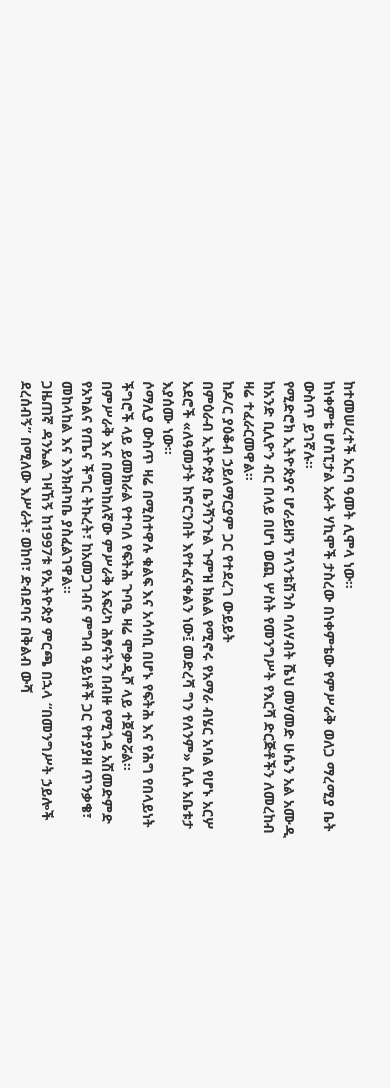ከተመሠረተች አርባ ዓመት ሊሞላ ነው።
ከነቀምቴ ሆስፒታል አራት ሃኪሞች ታስረው በነቀምቴው የምሥራቅ ወለጋ ማረሚያ ቤት ውስጥ ይገኛሉ፡፡
የሚድሮክ ኢትዮጵያና ሆራይዘን ፕላንቴሽንስ ባለሃብት ሼህ መሃመድ ሁሴን አል አሙዲ ከአንድ ቢሊዮን ብር በላይ በሆነ ወጪ ሦስት የመንግሥት የእርሻ ድርጅቶችን ለመረከብ ዛሬ ተፈራርመዋል።
ከዶ/ር ያዕቆብ ኃይለማርያም ጋር የተደረገ ውይይት
በምዕራብ ኢትዮጵያ ቤንሻንጉል ጉምዝ ክልል የሚኖሩ የአማራ ብሄር አባል የሆኑ አርሦ አደሮች «ለዓመታት ከኖርንበት እየተፈናቀልን ነው፤ መድረሻ ግን የለንም» ሲሉ አቤቱታ እያሰሙ ነው፡፡
ሶማሊያ ውስጥ ዛሬ በሚስተዋሉ ቁልፍ እና አሳሳቢ በሆኑ የፍትሕ እና የሕግ የበላይነት ችግሮች ላይ ይመክራል የተባለ የፍትሕ ጉባዔ ዛሬ ሞቃዲሾ ላይ ተጀምሯል፡፡
በምሥራቅ እና በመካከለኛው ምሥራቅ አፍሪካ ሕፃናትን በብዙ የሚጎዳ አሽመድምድ የአካልና የጤና ችግር ትኩረት፣ ከአመጋገብና ምግብ ዓይነቶች ጋር የተያያዘ ጥንቃቄ፣ መከላከል እና እንክብካቤ ያስፈልገዋል፡፡
ጋዜጠኛ ዳንኤል ገዛኸኝ ከ1997ቱ የኢትዮጵያ ምርጫ በኋላ “በመንግሥት ኃይሎች ደረሰብኝ” በሚለው እሥራት፣ ወከባ፣ ድብደባና በቅልብ ውሻ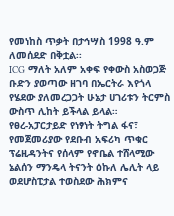የመነከስ ጥቃት በታኅሣስ 1998 ዓ.ም ለመሰደድ በቅቷል፡፡
ICG ማለት አለም አቀፍ የቀውስ አስወጋጅ ቡድን ያወጣው ዘገባ በኤርትራ እየጎላ የሄደው ያለመረጋጋት ሁኔታ ሀገሪቱን ትርምስ ውስጥ ሊከት ይችላል ይላል።
የፀረ-አፓርታይድ የነፃነት ትግል ፋና፣ የመጀመሪያው የደቡብ አፍሪካ ጥቁር ፕሬዚዳንትና የሰላም የኖቤል ተሸላሚው ኔልሰን ማንዴላ ትናንት ዕኩለ ሌሊት ላይ ወደሆስፒታል ተወስደው ሕክምና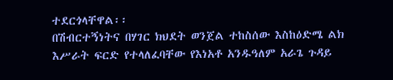ተደርጎላቸዋል፡፡
በሽብርተኝነትና በሃገር ክህደት ወንጀል ተከስሰው እስከዕድሜ ልክ እሥራት ፍርድ የተላለፈባቸው የእነአቶ አንዱዓለም አራጌ ጉዳይ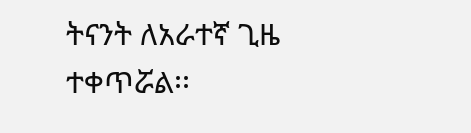ትናንት ለአራተኛ ጊዜ ተቀጥሯል፡፡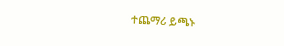ተጨማሪ ይጫኑ